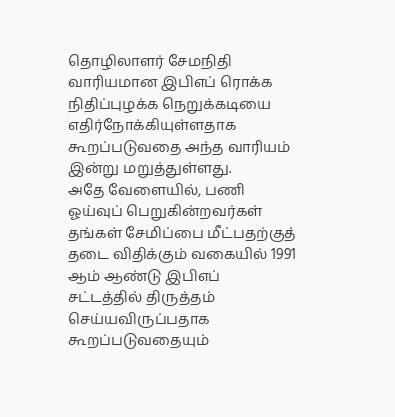தொழிலாளர் சேமநிதி வாரியமான இபிஎப் ரொக்க நிதிப்புழக்க நெறுக்கடியை எதிர்நோக்கியுள்ளதாக கூறப்படுவதை அந்த வாரியம் இன்று மறுத்துள்ளது.
அதே வேளையில், பணி ஓய்வுப் பெறுகின்றவர்கள் தங்கள் சேமிப்பை மீட்பதற்குத் தடை விதிக்கும் வகையில் 1991 ஆம் ஆண்டு இபிஎப் சட்டத்தில் திருத்தம் செய்யவிருப்பதாக கூறப்படுவதையும்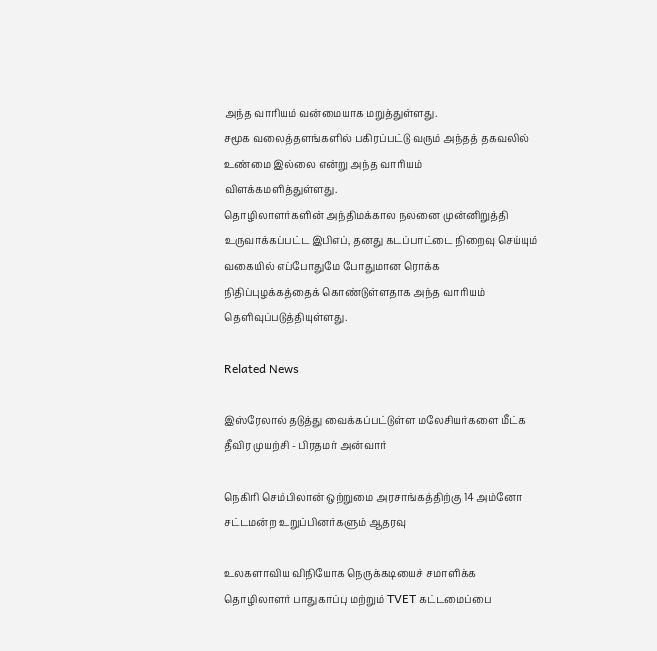அந்த வாரியம் வன்மையாக மறுத்துள்ளது.
சமூக வலைத்தளங்களில் பகிரப்பட்டு வரும் அந்தத் தகவலில் உண்மை இல்லை என்று அந்த வாரியம் விளக்கமளித்துள்ளது.
தொழிலாளர்களின் அந்திமக்கால நலனை முன்னிறுத்தி உருவாக்கப்பட்ட இபிஎப், தனது கடப்பாட்டை நிறைவு செய்யும் வகையில் எப்போதுமே போதுமான ரொக்க நிதிப்புழக்கத்தைக் கொண்டுள்ளதாக அந்த வாரியம் தெளிவுப்படுத்தியுள்ளது.

Related News

இஸ்ரேலால் தடுத்து வைக்கப்பட்டுள்ள மலேசியர்களை மீட்க தீவிர முயற்சி - பிரதமர் அன்வார்

நெகிரி செம்பிலான் ஒற்றுமை அரசாங்கத்திற்கு 14 அம்னோ சட்டமன்ற உறுப்பினர்களும் ஆதரவு

உலகளாவிய விநியோக நெருக்கடியைச் சமாளிக்க தொழிலாளர் பாதுகாப்பு மற்றும் TVET கட்டமைப்பை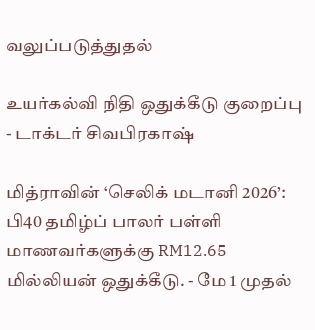வலுப்படுத்துதல்

உயர்கல்வி நிதி ஒதுக்கீடு குறைப்பு - டாக்டர் சிவபிரகாஷ்

மித்ராவின் ‘செலிக் மடானி 2026’: பி40 தமிழ்ப் பாலர் பள்ளி மாணவர்களுக்கு RM12.65 மில்லியன் ஒதுக்கீடு. - மே 1 முதல்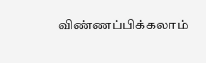விண்ணப்பிக்கலாம்